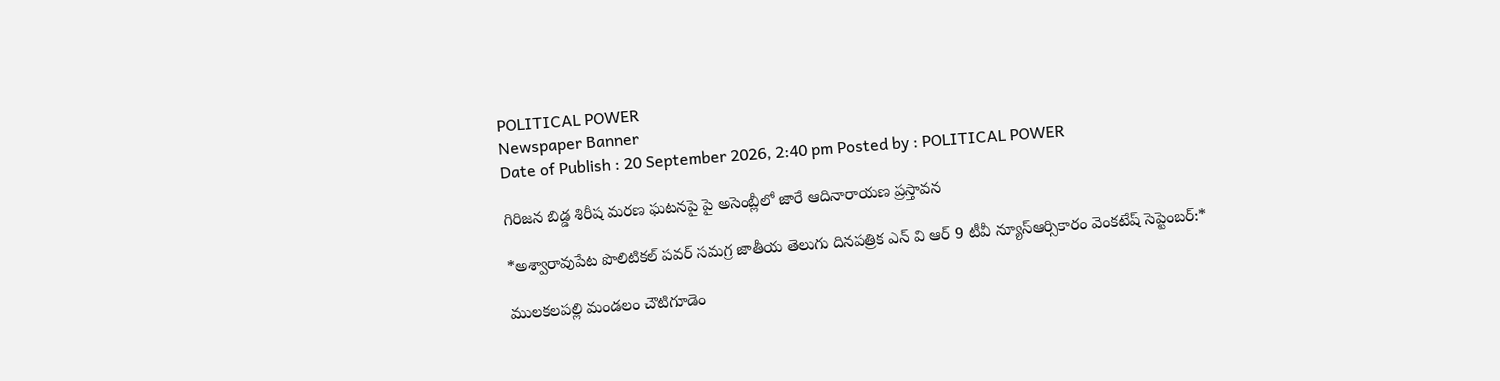POLITICAL POWER
Newspaper Banner
Date of Publish : 20 September 2026, 2:40 pm Posted by : POLITICAL POWER

గిరిజన బిడ్డ శిరీష మరణ ఘటనపై పై అసెంబ్లీలో జారే ఆదినారాయణ ప్రస్తావన

*అశ్వారావుపేట పొలిటికల్ పవర్ సమగ్ర జాతీయ తెలుగు దినపత్రిక ఎన్ వి ఆర్ 9 టీవీ న్యూస్ఆర్సికారం వెంకటేష్ సెప్టెంబర్:*

ములకలపల్లి మండలం చౌటిగూడెం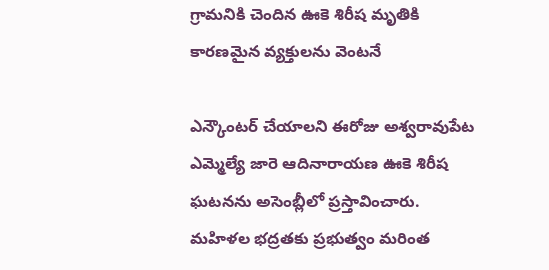గ్రామనికి చెందిన ఊకె శిరీష మృతికి కారణమైన వ్యక్తులను వెంటనే

ఎన్కౌంటర్ చేయాలని ఈరోజు అశ్వరావుపేట ఎమ్మెల్యే జారె ఆదినారాయణ ఊకె శిరీష ఘటనను అసెంబ్లీలో ప్రస్తావించారు. మహిళల భద్రతకు ప్రభుత్వం మరింత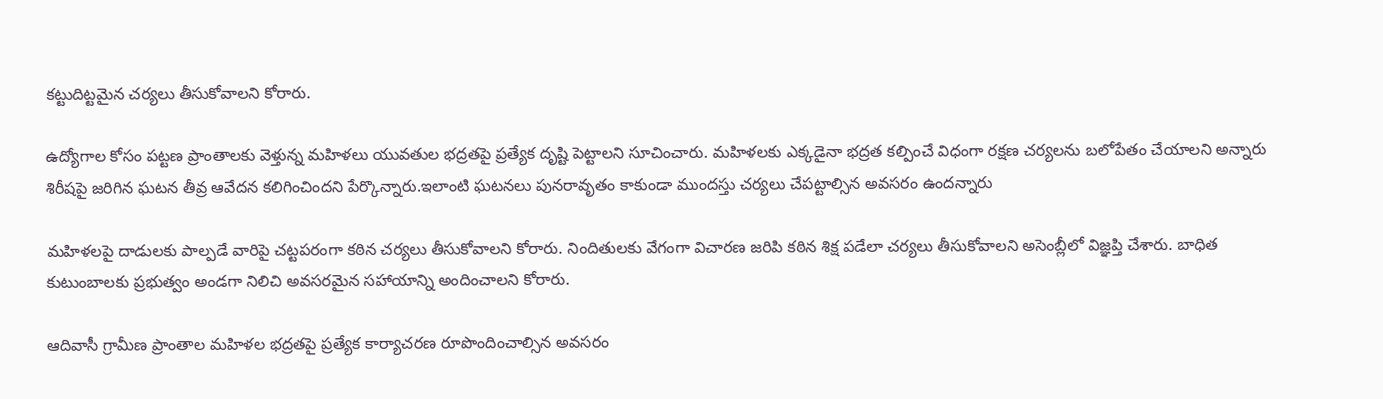కట్టుదిట్టమైన చర్యలు తీసుకోవాలని కోరారు.

ఉద్యోగాల కోసం పట్టణ ప్రాంతాలకు వెళ్తున్న మహిళలు యువతుల భద్రతపై ప్రత్యేక దృష్టి పెట్టాలని సూచించారు. మహిళలకు ఎక్కడైనా భద్రత కల్పించే విధంగా రక్షణ చర్యలను బలోపేతం చేయాలని అన్నారు శిరీషపై జరిగిన ఘటన తీవ్ర ఆవేదన కలిగించిందని పేర్కొన్నారు.ఇలాంటి ఘటనలు పునరావృతం కాకుండా ముందస్తు చర్యలు చేపట్టాల్సిన అవసరం ఉందన్నారు

మహిళలపై దాడులకు పాల్పడే వారిపై చట్టపరంగా కఠిన చర్యలు తీసుకోవాలని కోరారు. నిందితులకు వేగంగా విచారణ జరిపి కఠిన శిక్ష పడేలా చర్యలు తీసుకోవాలని అసెంబ్లీలో విజ్ఞప్తి చేశారు. బాధిత కుటుంబాలకు ప్రభుత్వం అండగా నిలిచి అవసరమైన సహాయాన్ని అందించాలని కోరారు.

ఆదివాసీ గ్రామీణ ప్రాంతాల మహిళల భద్రతపై ప్రత్యేక కార్యాచరణ రూపొందించాల్సిన అవసరం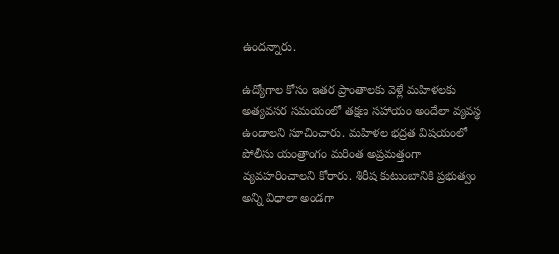ఉందన్నారు.

ఉద్యోగాల కోసం ఇతర ప్రాంతాలకు వెళ్లే మహిళలకు అత్యవసర సమయంలో తక్షణ సహాయం అందేలా వ్యవస్థ ఉండాలని సూచించారు. మహిళల భద్రత విషయంలో పోలీసు యంత్రాంగం మరింత అప్రమత్తంగా వ్యవహరించాలని కోరారు. శిరీష కుటుంబానికి ప్రభుత్వం అన్ని విధాలా అండగా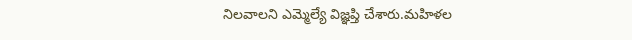నిలవాలని ఎమ్మెల్యే విజ్ఞప్తి చేశారు.మహిళల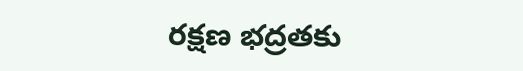రక్షణ భద్రతకు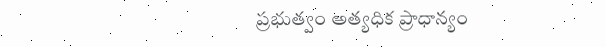ప్రభుత్వం అత్యధిక ప్రాధాన్యం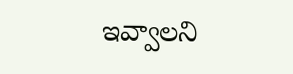ఇవ్వాలని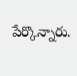పేర్కొన్నారు.